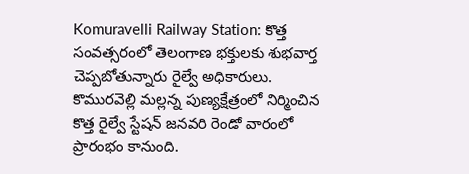Komuravelli Railway Station: కొత్త సంవత్సరంలో తెలంగాణ భక్తులకు శుభవార్త చెప్పబోతున్నారు రైల్వే అధికారులు. కొమురవెల్లి మల్లన్న పుణ్యక్షేత్రంలో నిర్మించిన కొత్త రైల్వే స్టేషన్ జనవరి రెండో వారంలో ప్రారంభం కానుంది.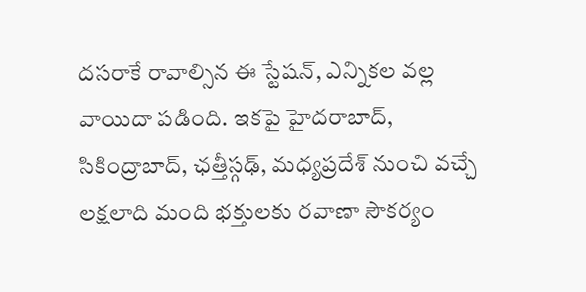దసరాకే రావాల్సిన ఈ స్టేషన్, ఎన్నికల వల్ల వాయిదా పడింది. ఇకపై హైదరాబాద్, సికింద్రాబాద్, ఛత్తీస్గఢ్, మధ్యప్రదేశ్ నుంచి వచ్చే లక్షలాది మంది భక్తులకు రవాణా సౌకర్యం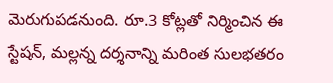మెరుగుపడనుంది. రూ.3 కోట్లతో నిర్మించిన ఈ స్టేషన్, మల్లన్న దర్శనాన్ని మరింత సులభతరం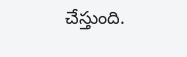చేస్తుంది.